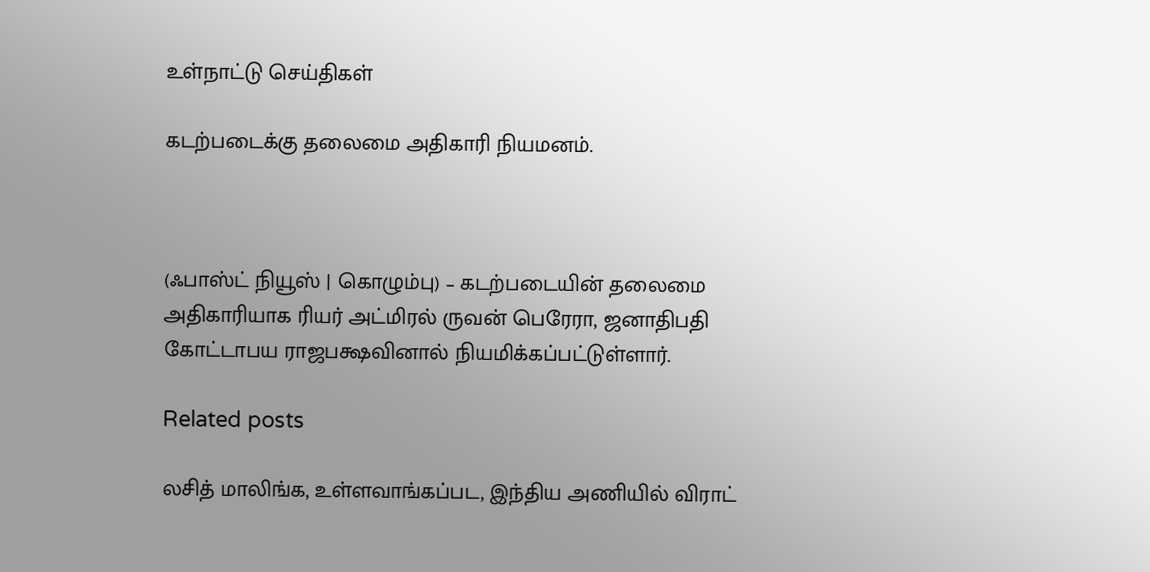உள்நாட்டு செய்திகள்

கடற்படைக்கு தலைமை அதிகாரி நியமனம்.



(ஃபாஸ்ட் நியூஸ் | கொழும்பு) – கடற்படையின் தலைமை அதிகாரியாக ரியர் அட்மிரல் ருவன் பெரேரா, ஜனாதிபதி கோட்டாபய ராஜபக்ஷவினால் நியமிக்கப்பட்டுள்ளார்.

Related posts

லசித் மாலிங்க, உள்ளவாங்கப்பட, இந்திய அணியில் விராட்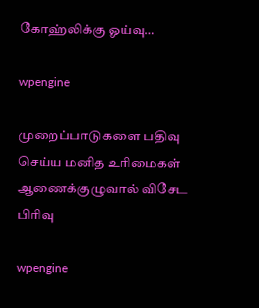கோஹ்லிக்கு ஓய்வு…

wpengine

முறைப்பாடுகளை பதிவு செய்ய மனித உரிமைகள் ஆணைக்குழுவால் விசேட பிரிவு

wpengine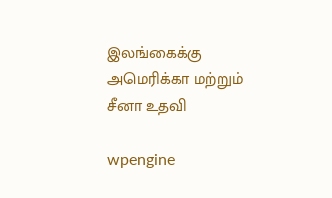இலங்கைக்கு அமெரிக்கா மற்றும் சீனா உதவி

wpengine